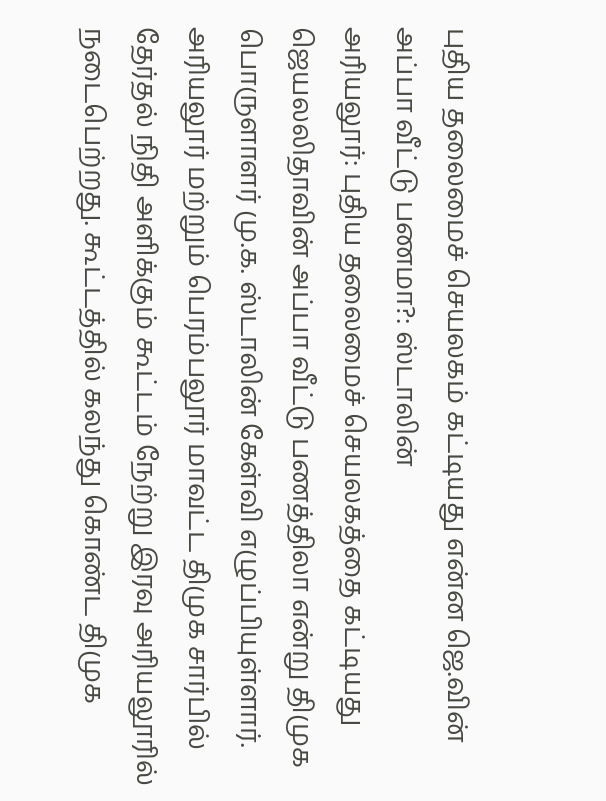புதிய தலைமைச் செயலகம் கட்டியது என்ன ஜெ.வின் அப்பா வீட்டு பணமா?: ஸ்டாலின்
அரியலூர்: புதிய தலைமைச் செயலகத்தை கட்டியது ஜெயலலிதாவின் அப்பா வீட்டு பணத்திலா என்று திமுக பொருளாளர் மு.க. ஸ்டாலின் கேள்வி எழுப்பியுள்ளார்.
அரியலூர் மற்றும் பெரம்பலூர் மாவட்ட திமுக சார்பில் தேர்தல் நிதி அளிக்கும் கூட்டம் நேற்று இரவு அரியலூரில் நடைபெற்றது. கூட்டத்தில் கலந்து கொண்ட திமுக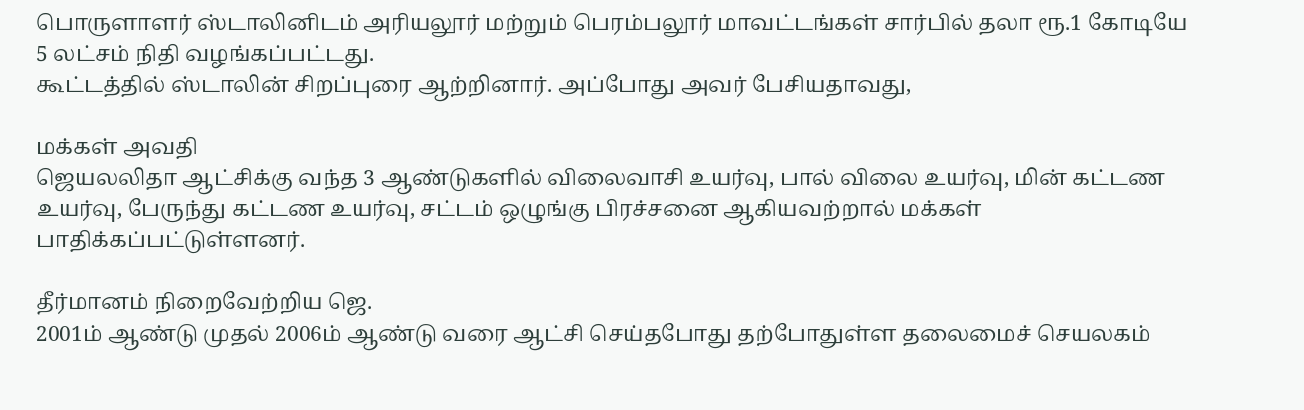பொருளாளர் ஸ்டாலினிடம் அரியலூர் மற்றும் பெரம்பலூர் மாவட்டங்கள் சார்பில் தலா ரூ.1 கோடியே 5 லட்சம் நிதி வழங்கப்பட்டது.
கூட்டத்தில் ஸ்டாலின் சிறப்புரை ஆற்றினார். அப்போது அவர் பேசியதாவது,

மக்கள் அவதி
ஜெயலலிதா ஆட்சிக்கு வந்த 3 ஆண்டுகளில் விலைவாசி உயர்வு, பால் விலை உயர்வு, மின் கட்டண உயர்வு, பேருந்து கட்டண உயர்வு, சட்டம் ஒழுங்கு பிரச்சனை ஆகியவற்றால் மக்கள் பாதிக்கப்பட்டுள்ளனர்.

தீர்மானம் நிறைவேற்றிய ஜெ.
2001ம் ஆண்டு முதல் 2006ம் ஆண்டு வரை ஆட்சி செய்தபோது தற்போதுள்ள தலைமைச் செயலகம்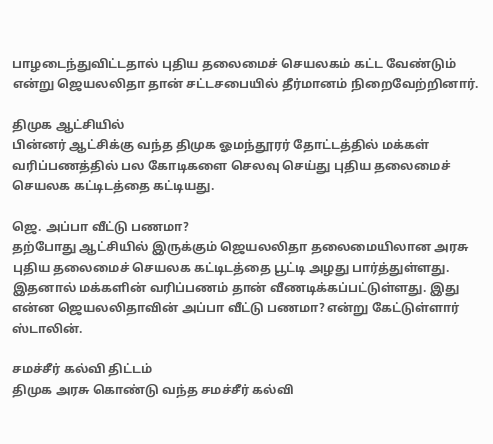பாழடைந்துவிட்டதால் புதிய தலைமைச் செயலகம் கட்ட வேண்டும் என்று ஜெயலலிதா தான் சட்டசபையில் தீர்மானம் நிறைவேற்றினார்.

திமுக ஆட்சியில்
பின்னர் ஆட்சிக்கு வந்த திமுக ஓமந்தூரர் தோட்டத்தில் மக்கள் வரிப்பணத்தில் பல கோடிகளை செலவு செய்து புதிய தலைமைச் செயலக கட்டிடத்தை கட்டியது.

ஜெ. அப்பா வீட்டு பணமா?
தற்போது ஆட்சியில் இருக்கும் ஜெயலலிதா தலைமையிலான அரசு புதிய தலைமைச் செயலக கட்டிடத்தை பூட்டி அழது பார்த்துள்ளது. இதனால் மக்களின் வரிப்பணம் தான் வீணடிக்கப்பட்டுள்ளது. இது என்ன ஜெயலலிதாவின் அப்பா வீட்டு பணமா? என்று கேட்டுள்ளார் ஸ்டாலின்.

சமச்சீர் கல்வி திட்டம்
திமுக அரசு கொண்டு வந்த சமச்சீர் கல்வி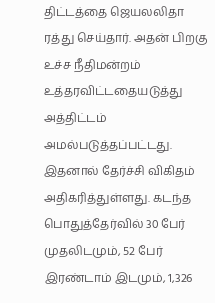திட்டத்தை ஜெயலலிதா ரத்து செய்தார். அதன் பிறகு உச்ச நீதிமன்றம் உத்தரவிட்டதையடுத்து அத்திட்டம் அமல்படுத்தப்பட்டது. இதனால் தேர்ச்சி விகிதம் அதிகரித்துள்ளது. கடந்த பொதுத்தேர்வில் 30 பேர் முதலிடமும், 52 பேர் இரண்டாம் இடமும், 1,326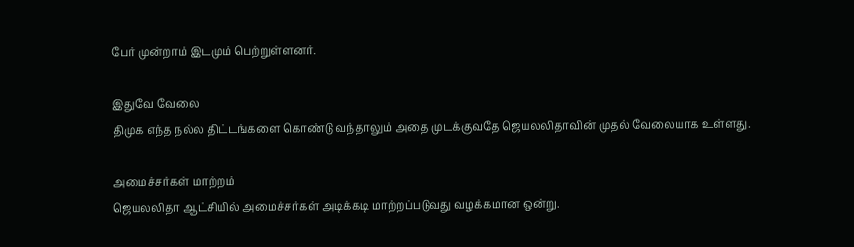பேர் முன்றாம் இடமும் பெற்றுள்ளனர்.

இதுவே வேலை
திமுக எந்த நல்ல திட்டங்களை கொண்டு வந்தாலும் அதை முடக்குவதே ஜெயலலிதாவின் முதல் வேலையாக உள்ளது.

அமைச்சர்கள் மாற்றம்
ஜெயலலிதா ஆட்சியில் அமைச்சர்கள் அடிக்கடி மாற்றப்படுவது வழக்கமான ஒன்று.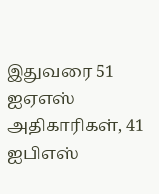இதுவரை 51 ஐஏஎஸ் அதிகாரிகள், 41 ஐபிஎஸ்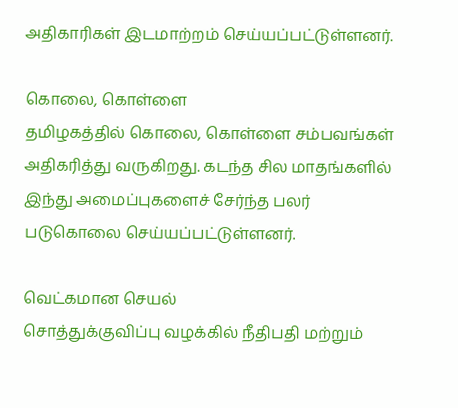அதிகாரிகள் இடமாற்றம் செய்யப்பட்டுள்ளனர்.

கொலை, கொள்ளை
தமிழகத்தில் கொலை, கொள்ளை சம்பவங்கள் அதிகரித்து வருகிறது. கடந்த சில மாதங்களில் இந்து அமைப்புகளைச் சேர்ந்த பலர் படுகொலை செய்யப்பட்டுள்ளனர்.

வெட்கமான செயல்
சொத்துக்குவிப்பு வழக்கில் நீதிபதி மற்றும்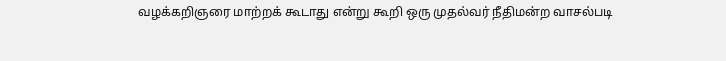வழக்கறிஞரை மாற்றக் கூடாது என்று கூறி ஒரு முதல்வர் நீதிமன்ற வாசல்படி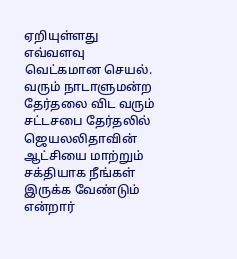ஏறியுள்ளது எவ்வளவு வெட்கமான செயல். வரும் நாடாளுமன்ற தேர்தலை விட வரும் சட்டசபை தேர்தலில் ஜெயலலிதாவின் ஆட்சியை மாற்றும் சக்தியாக நீங்கள் இருக்க வேண்டும் என்றார்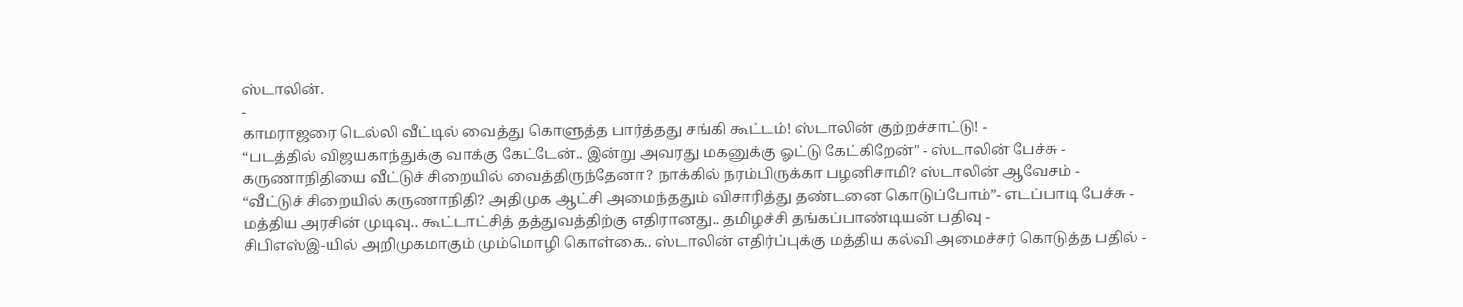ஸ்டாலின்.
-
காமராஜரை டெல்லி வீட்டில் வைத்து கொளுத்த பார்த்தது சங்கி கூட்டம்! ஸ்டாலின் குற்றச்சாட்டு! -
“படத்தில் விஜயகாந்துக்கு வாக்கு கேட்டேன்.. இன்று அவரது மகனுக்கு ஓட்டு கேட்கிறேன்" - ஸ்டாலின் பேச்சு -
கருணாநிதியை வீட்டுச் சிறையில் வைத்திருந்தேனா? நாக்கில் நரம்பிருக்கா பழனிசாமி? ஸ்டாலின் ஆவேசம் -
“வீட்டுச் சிறையில் கருணாநிதி? அதிமுக ஆட்சி அமைந்ததும் விசாரித்து தண்டனை கொடுப்போம்”- எடப்பாடி பேச்சு -
மத்திய அரசின் முடிவு.. கூட்டாட்சித் தத்துவத்திற்கு எதிரானது.. தமிழச்சி தங்கப்பாண்டியன் பதிவு -
சிபிஎஸ்இ-யில் அறிமுகமாகும் மும்மொழி கொள்கை.. ஸ்டாலின் எதிர்ப்புக்கு மத்திய கல்வி அமைச்சர் கொடுத்த பதில் -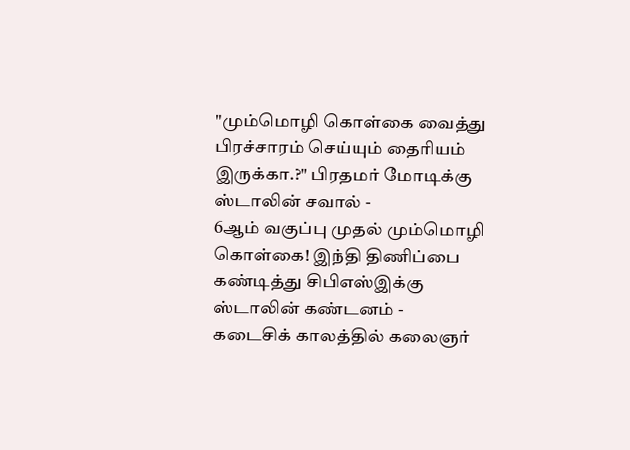"மும்மொழி கொள்கை வைத்து பிரச்சாரம் செய்யும் தைரியம் இருக்கா.?" பிரதமர் மோடிக்கு ஸ்டாலின் சவால் -
6ஆம் வகுப்பு முதல் மும்மொழி கொள்கை! இந்தி திணிப்பை கண்டித்து சிபிஎஸ்இக்கு ஸ்டாலின் கண்டனம் -
கடைசிக் காலத்தில் கலைஞர்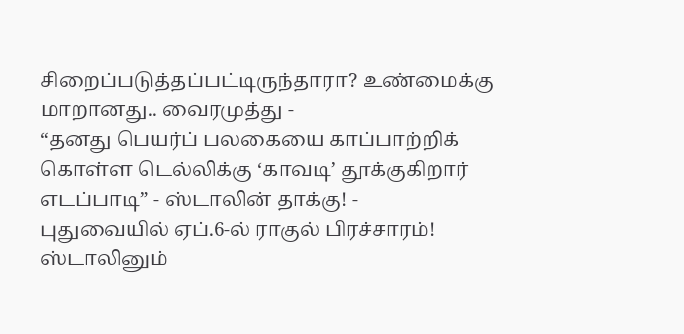சிறைப்படுத்தப்பட்டிருந்தாரா? உண்மைக்கு மாறானது.. வைரமுத்து -
“தனது பெயர்ப் பலகையை காப்பாற்றிக் கொள்ள டெல்லிக்கு ‘காவடி’ தூக்குகிறார் எடப்பாடி” - ஸ்டாலின் தாக்கு! -
புதுவையில் ஏப்.6-ல் ராகுல் பிரச்சாரம்! ஸ்டாலினும்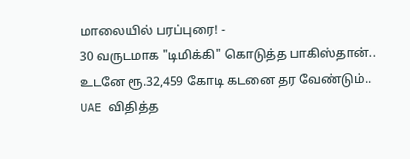மாலையில் பரப்புரை! -
30 வருடமாக "டிமிக்கி" கொடுத்த பாகிஸ்தான்.. உடனே ரூ.32,459 கோடி கடனை தர வேண்டும்.. UAE விதித்த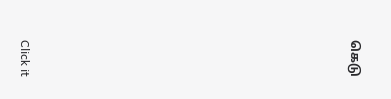கெடு












Click it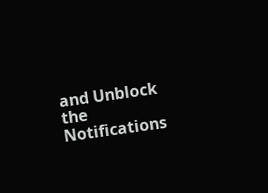and Unblock the Notifications